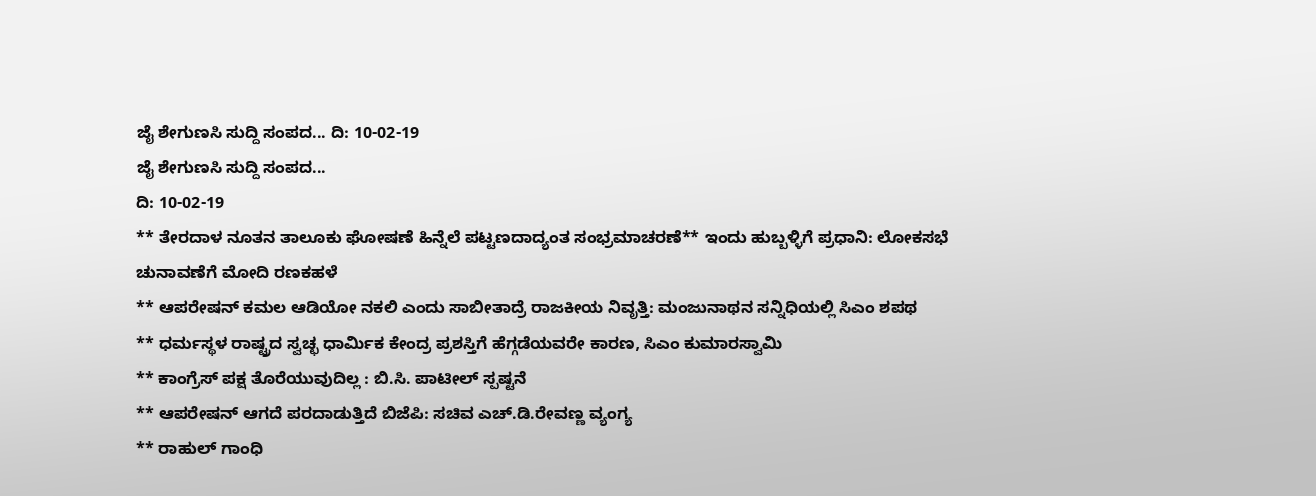ಜೈ ಶೇಗುಣಸಿ ಸುದ್ದಿ ಸಂಪದ... ದಿ: 10-02-19
ಜೈ ಶೇಗುಣಸಿ ಸುದ್ದಿ ಸಂಪದ...
ದಿ: 10-02-19
** ತೇರದಾಳ ನೂತನ ತಾಲೂಕು ಘೋಷಣೆ ಹಿನ್ನೆಲೆ ಪಟ್ಟಣದಾದ್ಯಂತ ಸಂಭ್ರಮಾಚರಣೆ** ಇಂದು ಹುಬ್ಬಳ್ಳಿಗೆ ಪ್ರಧಾನಿ: ಲೋಕಸಭೆ ಚುನಾವಣೆಗೆ ಮೋದಿ ರಣಕಹಳೆ
** ಆಪರೇಷನ್ ಕಮಲ ಆಡಿಯೋ ನಕಲಿ ಎಂದು ಸಾಬೀತಾದ್ರೆ ರಾಜಕೀಯ ನಿವೃತ್ತಿ: ಮಂಜುನಾಥನ ಸನ್ನಿಧಿಯಲ್ಲಿ ಸಿಎಂ ಶಪಥ
** ಧರ್ಮಸ್ಥಳ ರಾಷ್ಟ್ರದ ಸ್ವಚ್ಛ ಧಾರ್ಮಿಕ ಕೇಂದ್ರ ಪ್ರಶಸ್ತಿಗೆ ಹೆಗ್ಗಡೆಯವರೇ ಕಾರಣ, ಸಿಎಂ ಕುಮಾರಸ್ವಾಮಿ
** ಕಾಂಗ್ರೆಸ್ ಪಕ್ಷ ತೊರೆಯುವುದಿಲ್ಲ : ಬಿ.ಸಿ. ಪಾಟೀಲ್ ಸ್ಪಷ್ಟನೆ
** ಆಪರೇಷನ್ ಆಗದೆ ಪರದಾಡುತ್ತಿದೆ ಬಿಜೆಪಿ: ಸಚಿವ ಎಚ್.ಡಿ.ರೇವಣ್ಣ ವ್ಯಂಗ್ಯ
** ರಾಹುಲ್ ಗಾಂಧಿ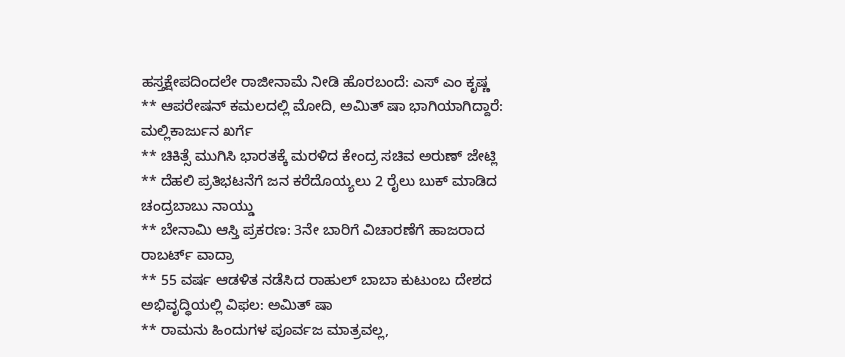ಹಸ್ತಕ್ಷೇಪದಿಂದಲೇ ರಾಜೀನಾಮೆ ನೀಡಿ ಹೊರಬಂದೆ: ಎಸ್ ಎಂ ಕೃಷ್ಣ
** ಆಪರೇಷನ್ ಕಮಲದಲ್ಲಿ ಮೋದಿ, ಅಮಿತ್ ಷಾ ಭಾಗಿಯಾಗಿದ್ದಾರೆ: ಮಲ್ಲಿಕಾರ್ಜುನ ಖರ್ಗೆ
** ಚಿಕಿತ್ಸೆ ಮುಗಿಸಿ ಭಾರತಕ್ಕೆ ಮರಳಿದ ಕೇಂದ್ರ ಸಚಿವ ಅರುಣ್ ಜೇಟ್ಲಿ
** ದೆಹಲಿ ಪ್ರತಿಭಟನೆಗೆ ಜನ ಕರೆದೊಯ್ಯಲು 2 ರೈಲು ಬುಕ್ ಮಾಡಿದ ಚಂದ್ರಬಾಬು ನಾಯ್ಡು
** ಬೇನಾಮಿ ಆಸ್ತಿ ಪ್ರಕರಣ: 3ನೇ ಬಾರಿಗೆ ವಿಚಾರಣೆಗೆ ಹಾಜರಾದ ರಾಬರ್ಟ್ ವಾದ್ರಾ
** 55 ವರ್ಷ ಆಡಳಿತ ನಡೆಸಿದ ರಾಹುಲ್ ಬಾಬಾ ಕುಟುಂಬ ದೇಶದ ಅಭಿವೃದ್ಧಿಯಲ್ಲಿ ವಿಫಲ: ಅಮಿತ್ ಷಾ
** ರಾಮನು ಹಿಂದುಗಳ ಪೂರ್ವಜ ಮಾತ್ರವಲ್ಲ,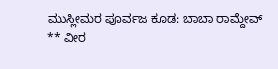ಮುಸ್ಲೀಮರ ಪೂರ್ವಜ ಕೂಡ: ಬಾಬಾ ರಾಮ್ದೇವ್
** ವೀರ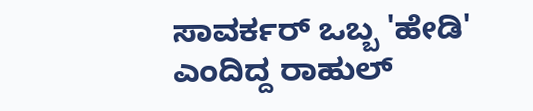ಸಾವರ್ಕರ್ ಒಬ್ಬ 'ಹೇಡಿ' ಎಂದಿದ್ದ ರಾಹುಲ್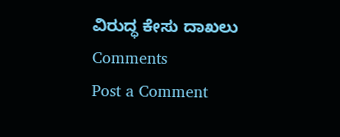ವಿರುದ್ಧ ಕೇಸು ದಾಖಲು
Comments
Post a Comment